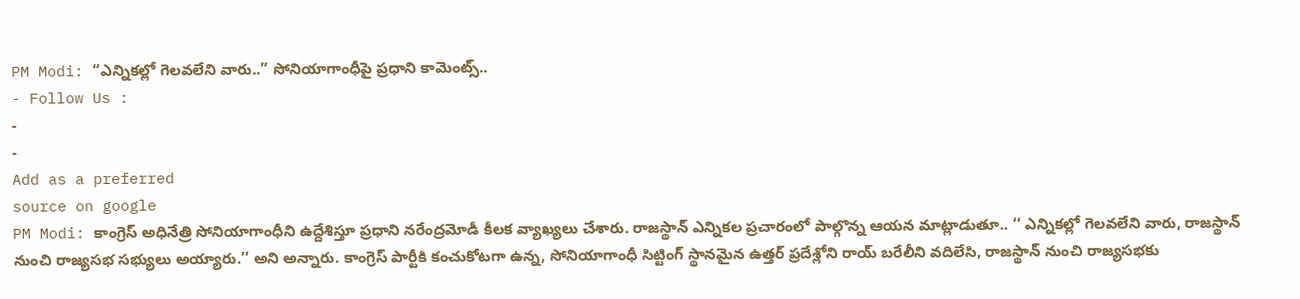PM Modi: “ఎన్నికల్లో గెలవలేని వారు..” సోనియాగాంధీపై ప్రధాని కామెంట్స్..
- Follow Us :
-
-
Add as a preferred
source on google
PM Modi: కాంగ్రెస్ అధినేత్రి సోనియాగాంధీని ఉద్దేశిస్తూ ప్రధాని నరేంద్రమోడీ కీలక వ్యాఖ్యలు చేశారు. రాజస్థాన్ ఎన్నికల ప్రచారంలో పాల్గొన్న ఆయన మాట్లాడుతూ.. ‘‘ ఎన్నికల్లో గెలవలేని వారు, రాజస్థాన్ నుంచి రాజ్యసభ సభ్యులు అయ్యారు.’’ అని అన్నారు. కాంగ్రెస్ పార్టీకి కంచుకోటగా ఉన్న, సోనియాగాంధీ సిట్టింగ్ స్థానమైన ఉత్తర్ ప్రదేశ్లోని రాయ్ బరేలీని వదిలేసి, రాజస్థాన్ నుంచి రాజ్యసభకు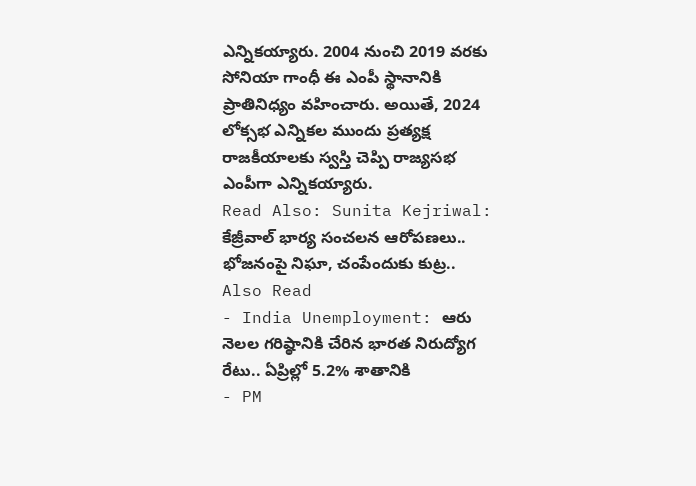ఎన్నికయ్యారు. 2004 నుంచి 2019 వరకు సోనియా గాంధీ ఈ ఎంపీ స్థానానికి ప్రాతినిధ్యం వహించారు. అయితే, 2024 లోక్సభ ఎన్నికల ముందు ప్రత్యక్ష రాజకీయాలకు స్వస్తి చెప్పి రాజ్యసభ ఎంపీగా ఎన్నికయ్యారు.
Read Also: Sunita Kejriwal: కేజ్రీవాల్ భార్య సంచలన ఆరోపణలు.. భోజనంపై నిఘా, చంపేందుకు కుట్ర..
Also Read
- India Unemployment: ఆరు నెలల గరిష్ఠానికి చేరిన భారత నిరుద్యోగ రేటు.. ఏప్రిల్లో 5.2% శాతానికి
- PM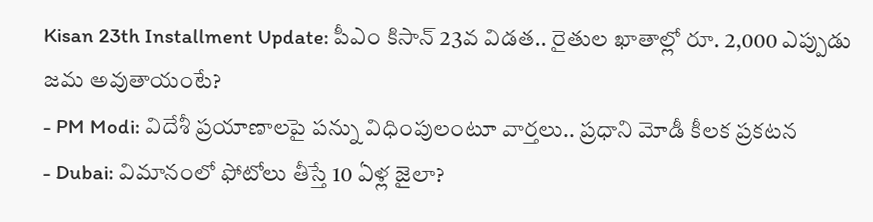Kisan 23th Installment Update: పీఎం కిసాన్ 23వ విడత.. రైతుల ఖాతాల్లో రూ. 2,000 ఎప్పుడు జమ అవుతాయంటే?
- PM Modi: విదేశీ ప్రయాణాలపై పన్ను విధింపులంటూ వార్తలు.. ప్రధాని మోడీ కీలక ప్రకటన
- Dubai: విమానంలో ఫోటోలు తీస్తే 10 ఏళ్ల జైలా?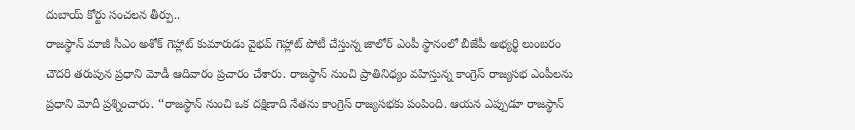దుబాయ్ కోర్టు సంచలన తీర్పు..
రాజస్థాన్ మాజీ సీఎం అశోక్ గెహ్లాట్ కుమారుడు వైభవ్ గెహ్లాట్ పోటీ చేస్తున్న జాలోర్ ఎంపీ స్థానంలో బీజేపీ అభ్యర్థి లుంబరం చౌదరి తరుపున ప్రధాని మోడీ ఆదివారం ప్రచారం చేశారు. రాజస్థాన్ నుంచి ప్రాతినిధ్యం వహిస్తున్న కాంగ్రెస్ రాజ్యసభ ఎంపీలను ప్రధాని మోదీ ప్రశ్నించారు. ‘‘రాజస్థాన్ నుంచి ఒక దక్షిణాది నేతను కాంగ్రెస్ రాజ్యసభకు పంపింది. ఆయన ఎప్పుడూ రాజస్థాన్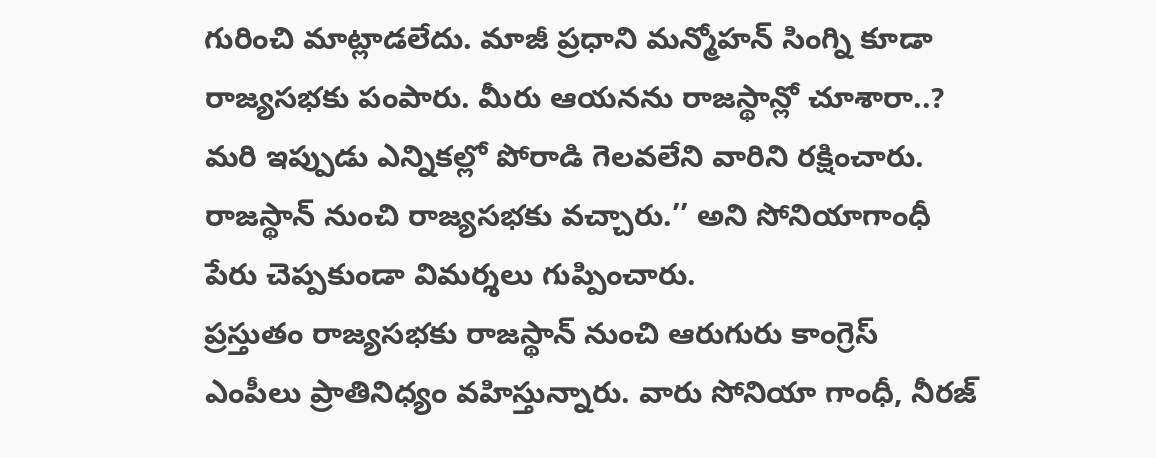గురించి మాట్లాడలేదు. మాజీ ప్రధాని మన్మోహన్ సింగ్ని కూడా రాజ్యసభకు పంపారు. మీరు ఆయనను రాజస్థాన్లో చూశారా..? మరి ఇప్పుడు ఎన్నికల్లో పోరాడి గెలవలేని వారిని రక్షించారు. రాజస్థాన్ నుంచి రాజ్యసభకు వచ్చారు.’’ అని సోనియాగాంధీ పేరు చెప్పకుండా విమర్శలు గుప్పించారు.
ప్రస్తుతం రాజ్యసభకు రాజస్థాన్ నుంచి ఆరుగురు కాంగ్రెస్ ఎంపీలు ప్రాతినిధ్యం వహిస్తున్నారు. వారు సోనియా గాంధీ, నీరజ్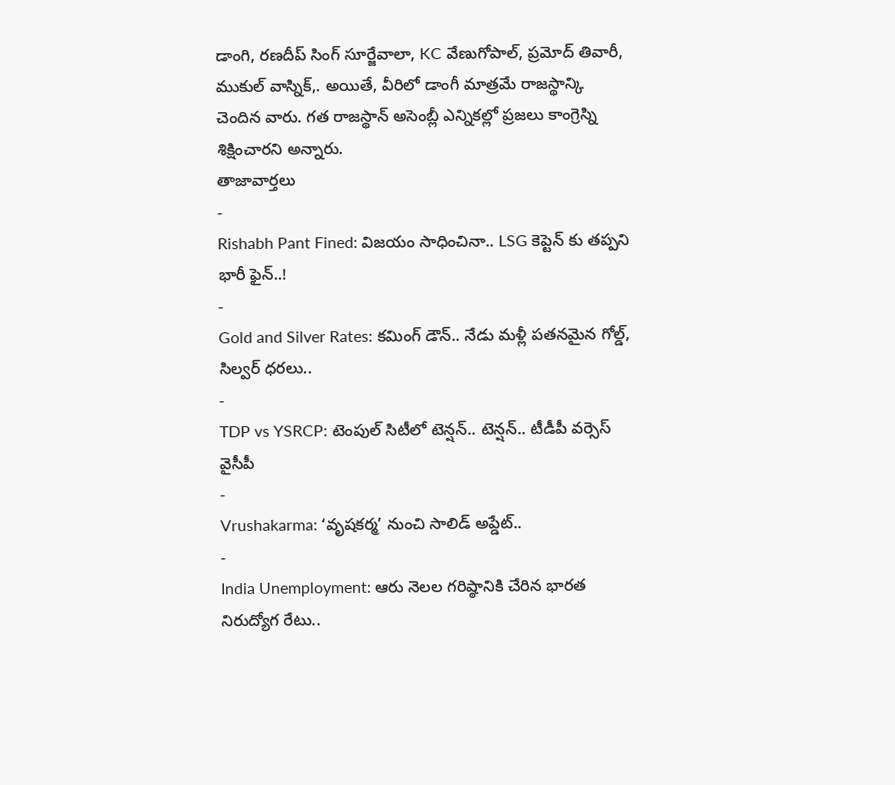డాంగి, రణదీప్ సింగ్ సూర్జేవాలా, KC వేణుగోపాల్, ప్రమోద్ తివారీ, ముకుల్ వాస్నిక్,. అయితే, వీరిలో డాంగీ మాత్రమే రాజస్థాన్కి చెందిన వారు. గత రాజస్థాన్ అసెంబ్లీ ఎన్నికల్లో ప్రజలు కాంగ్రెస్ని శిక్షించారని అన్నారు.
తాజావార్తలు
-
Rishabh Pant Fined: విజయం సాధించినా.. LSG కెప్టెన్ కు తప్పని భారీ ఫైన్..!
-
Gold and Silver Rates: కమింగ్ డౌన్.. నేడు మళ్లీ పతనమైన గోల్డ్, సిల్వర్ ధరలు..
-
TDP vs YSRCP: టెంపుల్ సిటీలో టెన్షన్.. టెన్షన్.. టీడీపీ వర్సెస్ వైసీపీ
-
Vrushakarma: ‘వృషకర్మ’ నుంచి సాలిడ్ అప్డేట్..
-
India Unemployment: ఆరు నెలల గరిష్ఠానికి చేరిన భారత నిరుద్యోగ రేటు..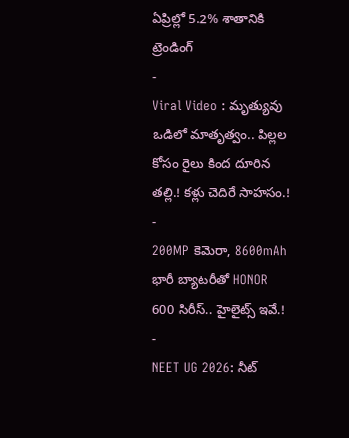ఏప్రిల్లో 5.2% శాతానికి
ట్రెండింగ్
-
Viral Video : మృత్యువు ఒడిలో మాతృత్వం.. పిల్లల కోసం రైలు కింద దూరిన తల్లి.! కళ్లు చెదిరే సాహసం.!
-
200MP కెమెరా, 8600mAh భారీ బ్యాటరీతో HONOR 600 సిరీస్.. హైలైట్స్ ఇవే.!
-
NEET UG 2026: నీట్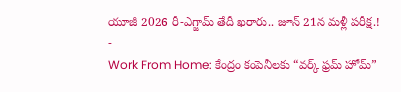యూజీ 2026 రీ-ఎగ్జామ్ తేదీ ఖరారు.. జూన్ 21న మళ్లీ పరీక్ష.!
-
Work From Home: కేంద్రం కంపెనీలకు “వర్క్ ఫ్రమ్ హోమ్”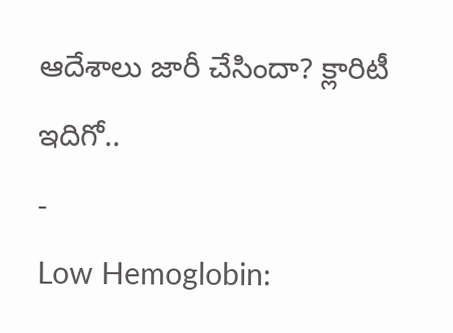ఆదేశాలు జారీ చేసిందా? క్లారిటీ ఇదిగో..
-
Low Hemoglobin: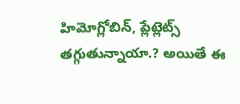హిమోగ్లోబిన్, ప్లేట్లెట్స్ తగ్గుతున్నాయా.? అయితే ఈ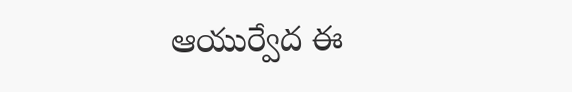ఆయుర్వేద ఈ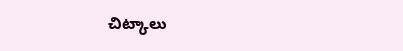చిట్కాలు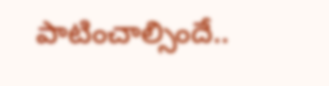పాటించాల్సిందే..